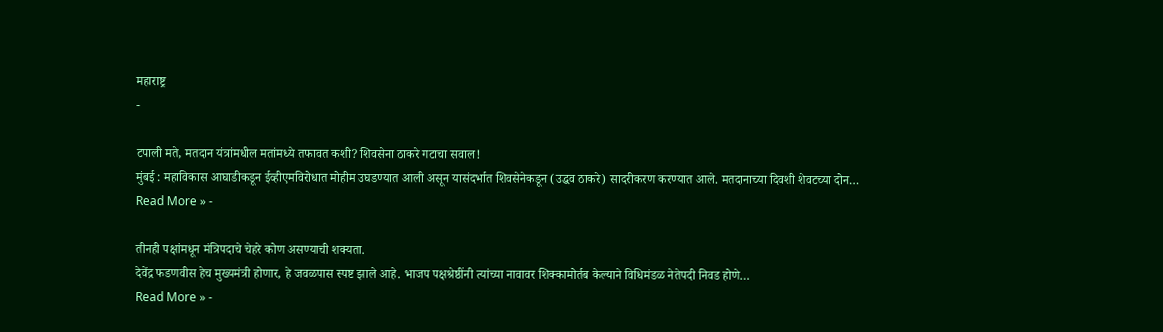महाराष्ट्र
-

टपाली मते, मतदान यंत्रांमधील मतांमध्ये तफावत कशी? शिवसेना ठाकरे गटाचा सवाल!
मुंबई : महाविकास आघाडीकडून ईव्हीएमविरोधात मोहीम उघडण्यात आली असून यासंदर्भात शिवसेनेकडून (उद्धव ठाकरे) सादरीकरण करण्यात आले. मतदानाच्या दिवशी शेवटच्या दोन…
Read More » -

तीनही पक्षांमधून मंत्रिपदाचे चेहरे कोण असण्याची शक्यता.
देवेंद्र फडणवीस हेच मुख्यमंत्री होणार, हे जवळपास स्पष्ट झाले आहे. भाजप पक्षश्रेष्ठींनी त्यांच्या नावावर शिक्कामोर्तब केल्याने विधिमंडळ नेतेपदी निवड होणे…
Read More » -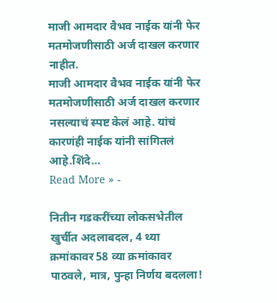माजी आमदार वैभव नाईक यांनी फेर मतमोजणीसाठी अर्ज दाखल करणार नाहीत.
माजी आमदार वैभव नाईक यांनी फेर मतमोजणीसाठी अर्ज दाखल करणार नसल्याचं स्पष्ट केलं आहे. यांचं कारणंही नाईक यांनी सांगितलं आहे.शिंदे…
Read More » -

नितीन गडकरींच्या लोकसभेतील खुर्चीत अदलाबदल, 4 थ्या क्रमांकावर 58 व्या क्रमांकावर पाठवले, मात्र, पुन्हा निर्णय बदलला!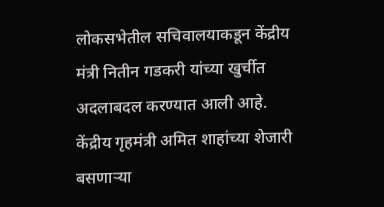लोकसभेतील सचिवालयाकडून केंद्रीय मंत्री नितीन गडकरी यांच्या खुर्चीत अदलाबदल करण्यात आली आहे. केंद्रीय गृहमंत्री अमित शाहांच्या शेजारी बसणाऱ्या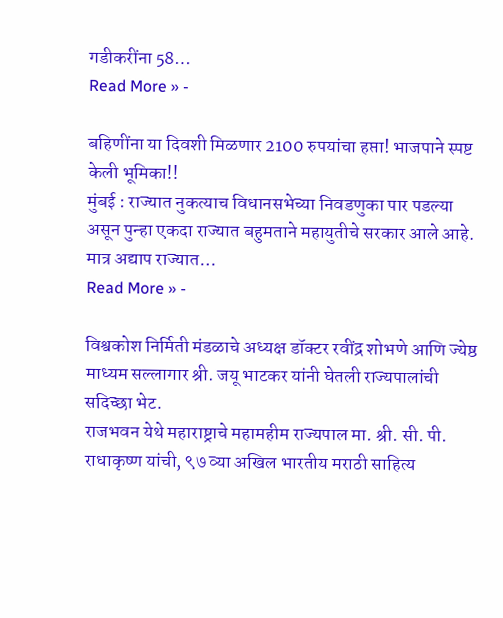गडीकरींना 58…
Read More » -

बहिणींना या दिवशी मिळणार 2100 रुपयांचा हप्ता! भाजपाने स्पष्ट केली भूमिका!!
मुंबई : राज्यात नुकत्याच विधानसभेच्या निवडणुका पार पडल्या असून पुन्हा एकदा राज्यात बहुमताने महायुतीचे सरकार आले आहे. मात्र अद्याप राज्यात…
Read More » -

विश्वकोश निर्मिती मंडळाचे अध्यक्ष डॉक्टर रवींद्र शोभणे आणि ज्येष्ठ माध्यम सल्लागार श्री. जयू भाटकर यांनी घेतली राज्यपालांची सदिच्छा भेट.
राजभवन येथे महाराष्ट्राचे महामहीम राज्यपाल मा. श्री. सी. पी. राधाकृष्ण यांची, ९७ व्या अखिल भारतीय मराठी साहित्य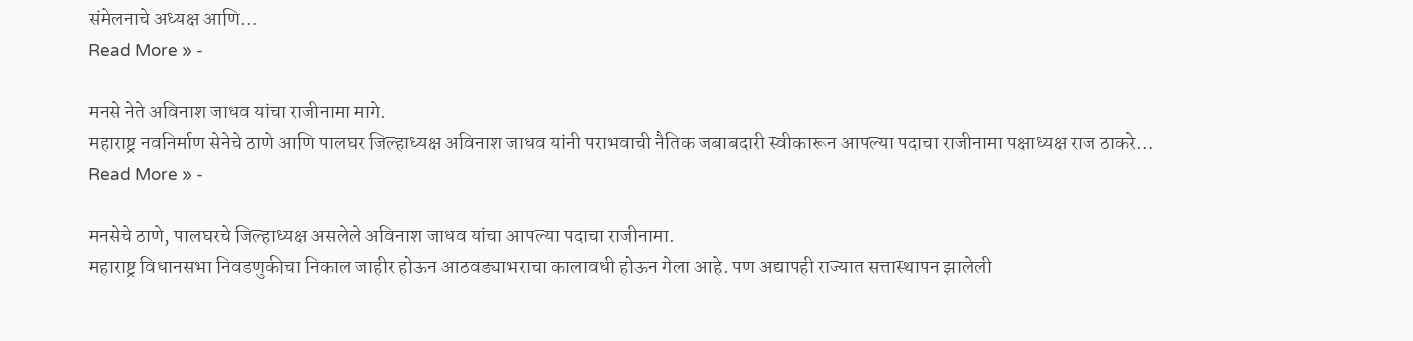संमेलनाचे अध्यक्ष आणि…
Read More » -

मनसे नेते अविनाश जाधव यांचा राजीनामा मागे.
महाराष्ट्र नवनिर्माण सेनेचे ठाणे आणि पालघर जिल्हाध्यक्ष अविनाश जाधव यांनी पराभवाची नैतिक जबाबदारी स्वीकारून आपल्या पदाचा राजीनामा पक्षाध्यक्ष राज ठाकरे…
Read More » -

मनसेचे ठाणे, पालघरचे जिल्हाध्यक्ष असलेले अविनाश जाधव यांचा आपल्या पदाचा राजीनामा.
महाराष्ट्र विधानसभा निवडणुकीचा निकाल जाहीर होऊन आठवड्याभराचा कालावधी होऊन गेला आहे. पण अद्यापही राज्यात सत्तास्थापन झालेली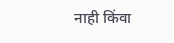नाही किंवा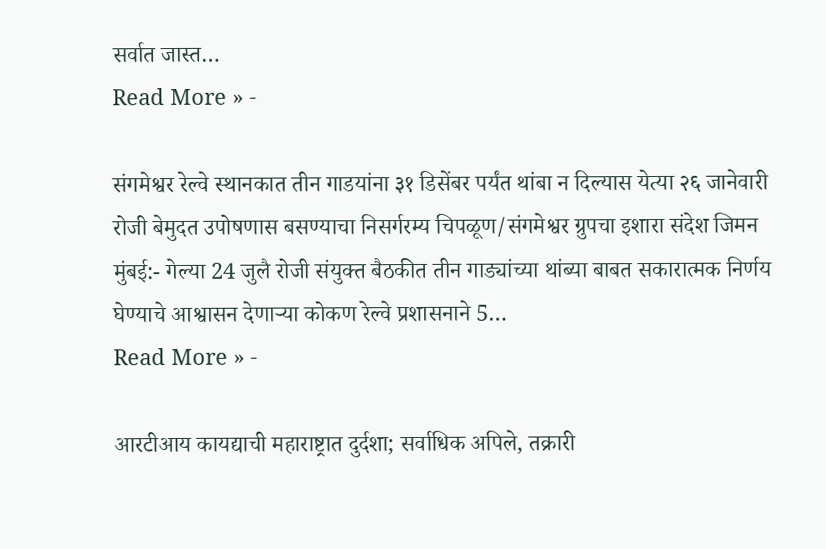सर्वात जास्त…
Read More » -

संगमेश्वर रेल्वे स्थानकात तीन गाडयांना ३१ डिसेंबर पर्यंत थांबा न दिल्यास येत्या २६ जानेवारी रोजी बेमुदत उपोषणास बसण्याचा निसर्गरम्य चिपळूण/संगमेश्वर ग्रुपचा इशारा संदेश जिमन
मुंबई:- गेल्या 24 जुलै रोजी संयुक्त बैठकीत तीन गाड्यांच्या थांब्या बाबत सकारात्मक निर्णय घेण्याचे आश्वासन देणाऱ्या कोकण रेल्वे प्रशासनाने 5…
Read More » -

आरटीआय कायद्याची महाराष्ट्रात दुर्दशा; सर्वाधिक अपिले, तक्रारी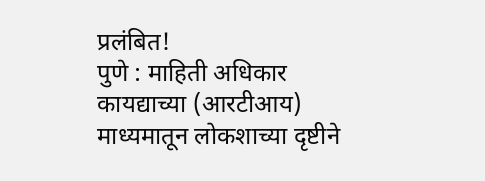प्रलंबित!
पुणे : माहिती अधिकार कायद्याच्या (आरटीआय) माध्यमातून लोकशाच्या दृष्टीने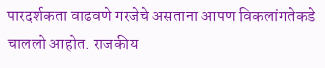पारदर्शकता वाढवणे गरजेचे असताना आपण विकलांगतेकडे चाललो आहोत. राजकीय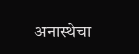अनास्थेचा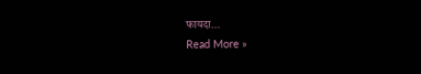फायदा…
Read More »